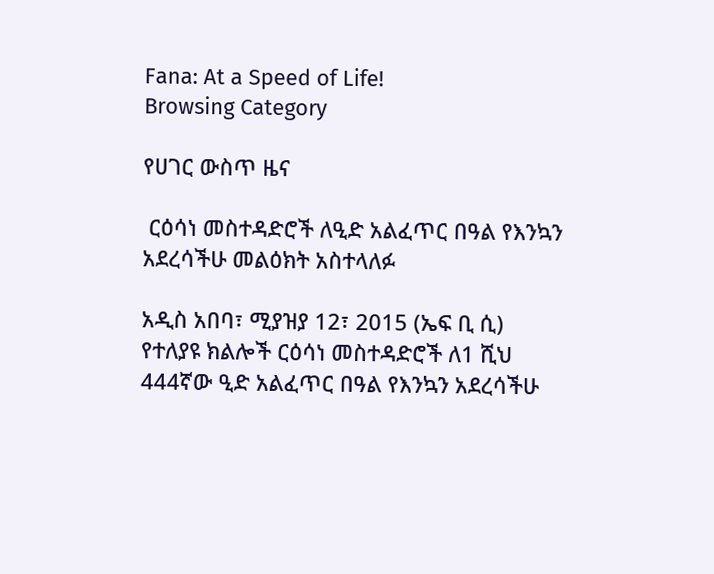Fana: At a Speed of Life!
Browsing Category

የሀገር ውስጥ ዜና

 ርዕሳነ መስተዳድሮች ለዒድ አልፈጥር በዓል የእንኳን አደረሳችሁ መልዕክት አስተላለፉ

አዲስ አበባ፣ ሚያዝያ 12፣ 2015 (ኤፍ ቢ ሲ) የተለያዩ ክልሎች ርዕሳነ መስተዳድሮች ለ1 ሺህ 444ኛው ዒድ አልፈጥር በዓል የእንኳን አደረሳችሁ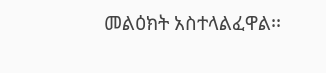መልዕክት አስተላልፈዋል፡፡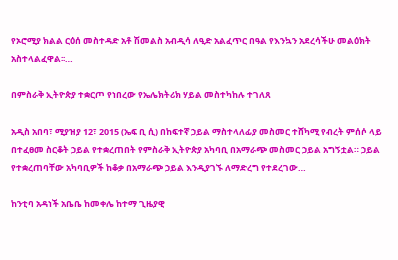የኦሮሚያ ክልል ርዕሰ መስተዳድ አቶ ሽመልስ አብዲሳ ለዒድ አልፈጥር በዓል የእንኳን አደረሳችሁ መልዕክት አስተላልፈዋል፡፡…

በምስራቅ ኢትዮጵያ ተቋርጦ የነበረው የኤሌክትሪክ ሃይል መስተካከሉ ተገለጸ

አዲስ አበባ፣ ሚያዝያ 12፣ 2015 (ኤፍ ቢ ሲ) በከፍተኛ ኃይል ማስተላለፊያ መስመር ተሸካሚ የብረት ምሰሶ ላይ በተፈፀመ ስርቆት ኃይል የተቋረጠበት የምስራቅ ኢትዮጵያ አካባቢ በአማራጭ መስመር ኃይል አግኝቷል። ኃይል የተቋረጠባቸው አካባቢዎች ከቆቃ በአማራጭ ኃይል እንዲያገኙ ለማድረግ የተደረገው…

ከንቲባ አዳነች አቤቤ ከመቀሌ ከተማ ጊዜያዊ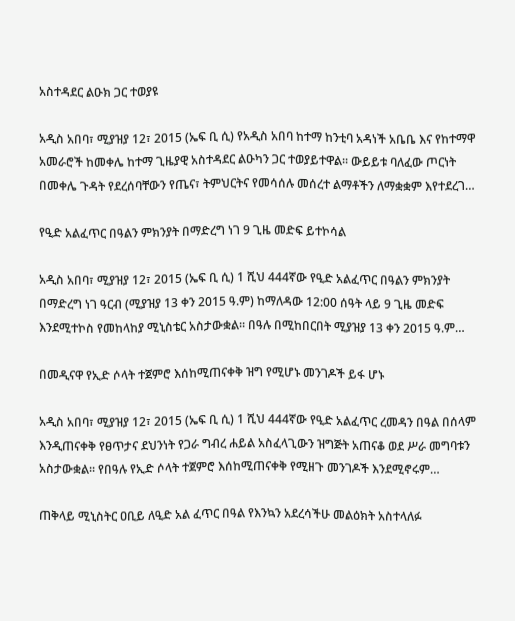አስተዳደር ልዑክ ጋር ተወያዩ

አዲስ አበባ፣ ሚያዝያ 12፣ 2015 (ኤፍ ቢ ሲ) የአዲስ አበባ ከተማ ከንቲባ አዳነች አቤቤ እና የከተማዋ አመራሮች ከመቀሌ ከተማ ጊዜያዊ አስተዳደር ልዑካን ጋር ተወያይተዋል፡፡ ውይይቱ ባለፈው ጦርነት በመቀሌ ጉዳት የደረሰባቸውን የጤና፣ ትምህርትና የመሳሰሉ መሰረተ ልማቶችን ለማቋቋም እየተደረገ…

የዒድ አልፈጥር በዓልን ምክንያት በማድረግ ነገ 9 ጊዜ መድፍ ይተኮሳል

አዲስ አበባ፣ ሚያዝያ 12፣ 2015 (ኤፍ ቢ ሲ) 1 ሺህ 444ኛው የዒድ አልፈጥር በዓልን ምክንያት በማድረግ ነገ ዓርብ (ሚያዝያ 13 ቀን 2015 ዓ.ም) ከማለዳው 12:00 ሰዓት ላይ 9 ጊዜ መድፍ እንደሚተኮስ የመከላከያ ሚኒስቴር አስታውቋል። በዓሉ በሚከበርበት ሚያዝያ 13 ቀን 2015 ዓ.ም…

በመዲናዋ የኢድ ሶላት ተጀምሮ እሰከሚጠናቀቅ ዝግ የሚሆኑ መንገዶች ይፋ ሆኑ

አዲስ አበባ፣ ሚያዝያ 12፣ 2015 (ኤፍ ቢ ሲ) 1 ሺህ 444ኛው የዒድ አልፈጥር ረመዳን በዓል በሰላም እንዲጠናቀቅ የፀጥታና ደህንነት የጋራ ግብረ ሐይል አስፈላጊውን ዝግጅት አጠናቆ ወደ ሥራ መግባቱን አስታውቋል፡፡ የበዓሉ የኢድ ሶላት ተጀምሮ እሰከሚጠናቀቅ የሚዘጉ መንገዶች እንደሚኖሩም…

ጠቅላይ ሚኒስትር ዐቢይ ለዒድ አል ፈጥር በዓል የእንኳን አደረሳችሁ መልዕክት አስተላለፉ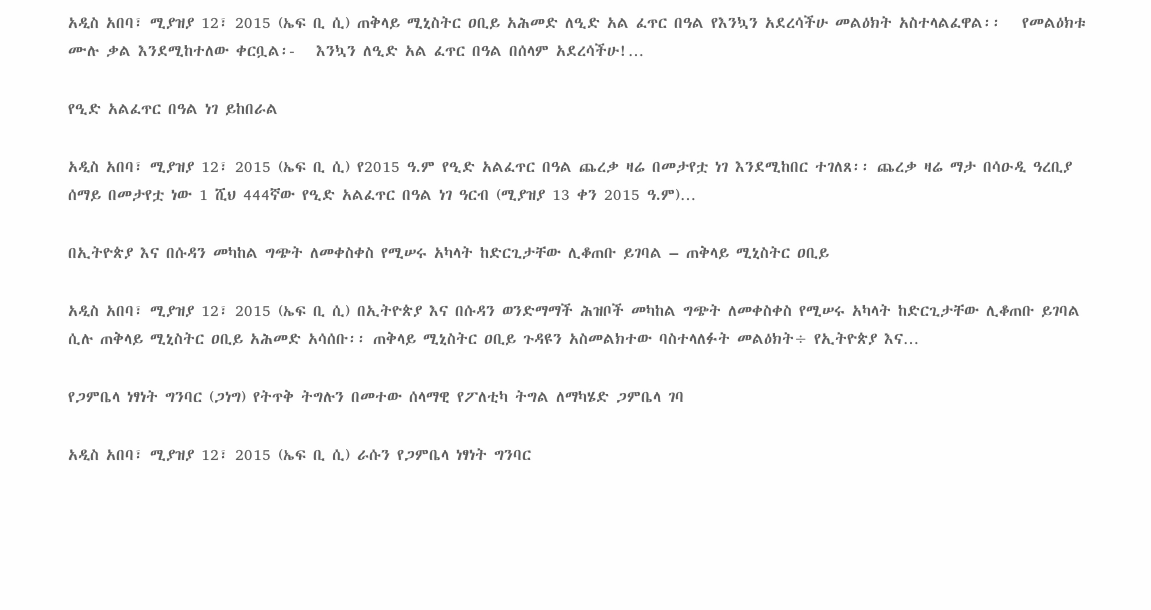አዲስ አበባ፣ ሚያዝያ 12፣ 2015 (ኤፍ ቢ ሲ) ጠቅላይ ሚኒስትር ዐቢይ አሕመድ ለዒድ አል ፈጥር በዓል የእንኳን አደረሳችሁ መልዕክት አስተላልፈዋል፡፡   የመልዕክቱ ሙሉ ቃል እንደሚከተለው ቀርቧል፡-   እንኳን ለዒድ አል ፈጥር በዓል በሰላም አደረሳችሁ!…

የዒድ አልፈጥር በዓል ነገ ይከበራል

አዲስ አበባ፣ ሚያዝያ 12፣ 2015 (ኤፍ ቢ ሲ) የ2015 ዓ.ም የዒድ አልፈጥር በዓል ጨረቃ ዛሬ በመታየቷ ነገ እንደሚከበር ተገለጸ፡፡ ጨረቃ ዛሬ ማታ በሳዑዲ ዓረቢያ ሰማይ በመታየቷ ነው 1 ሺህ 444ኛው የዒድ አልፈጥር በዓል ነገ ዓርብ (ሚያዝያ 13 ቀን 2015 ዓ.ም)…

በኢትዮጵያ እና በሱዳን መካከል ግጭት ለመቀስቀስ የሚሠሩ አካላት ከድርጊታቸው ሊቆጠቡ ይገባል – ጠቅላይ ሚኒስትር ዐቢይ

አዲስ አበባ፣ ሚያዝያ 12፣ 2015 (ኤፍ ቢ ሲ) በኢትዮጵያ እና በሱዳን ወንድማማች ሕዝቦች መካከል ግጭት ለመቀስቀስ የሚሠሩ አካላት ከድርጊታቸው ሊቆጠቡ ይገባል ሲሉ ጠቅላይ ሚኒስትር ዐቢይ አሕመድ አሳሰቡ፡፡ ጠቅላይ ሚኒስትር ዐቢይ ጉዳዩን አስመልክተው ባስተላለፉት መልዕክት÷ የኢትዮጵያ እና…

የጋምቤላ ነፃነት ግንባር (ጋነግ) የትጥቅ ትግሉን በመተው ሰላማዊ የፖለቲካ ትግል ለማካሄድ ጋምቤላ ገባ

አዲስ አበባ፣ ሚያዝያ 12፣ 2015 (ኤፍ ቢ ሲ) ራሱን የጋምቤላ ነፃነት ግንባር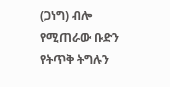(ጋነግ) ብሎ የሚጠራው ቡድን የትጥቅ ትግሉን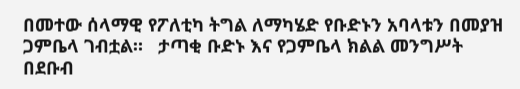በመተው ሰላማዊ የፖለቲካ ትግል ለማካሄድ የቡድኑን አባላቱን በመያዝ ጋምቤላ ገብቷል።   ታጣቂ ቡድኑ እና የጋምቤላ ክልል መንግሥት በደቡብ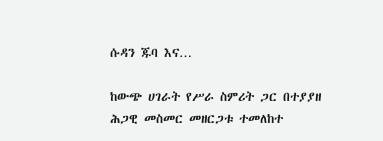ሱዳን ጁባ እና…

ከውጭ ሀገራት የሥራ ስምሪት ጋር በተያያዘ ሕጋዊ መስመር መዘርጋቱ ተመለከተ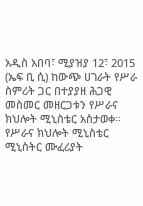አዲስ አበባ፣ ሚያዝያ 12፣ 2015 (ኤፍ ቢ ሲ) ከውጭ ሀገራት የሥራ ስምሪት ጋር በተያያዘ ሕጋዊ መስመር መዘርጋቱን የሥራና ክህሎት ሚኒስቴር አስታወቀ፡፡ የሥራና ክህሎት ሚኒስቴር ሚኒስትር ሙፈሪያት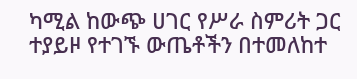ካሚል ከውጭ ሀገር የሥራ ስምሪት ጋር ተያይዞ የተገኙ ውጤቶችን በተመለከተ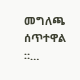መግለጫ ሰጥተዋል ።…